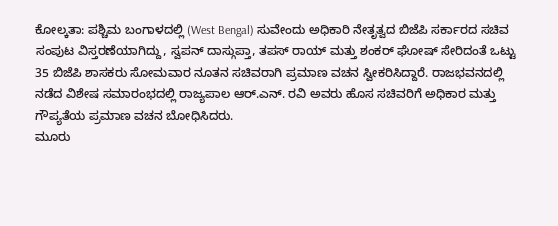ಕೋಲ್ಕತಾ: ಪಶ್ಚಿಮ ಬಂಗಾಳದಲ್ಲಿ (West Bengal) ಸುವೇಂದು ಅಧಿಕಾರಿ ನೇತೃತ್ವದ ಬಿಜೆಪಿ ಸರ್ಕಾರದ ಸಚಿವ ಸಂಪುಟ ವಿಸ್ತರಣೆಯಾಗಿದ್ದು, ಸ್ವಪನ್ ದಾಸ್ಗುಪ್ತಾ, ತಪಸ್ ರಾಯ್ ಮತ್ತು ಶಂಕರ್ ಘೋಷ್ ಸೇರಿದಂತೆ ಒಟ್ಟು 35 ಬಿಜೆಪಿ ಶಾಸಕರು ಸೋಮವಾರ ನೂತನ ಸಚಿವರಾಗಿ ಪ್ರಮಾಣ ವಚನ ಸ್ವೀಕರಿಸಿದ್ದಾರೆ. ರಾಜಭವನದಲ್ಲಿ ನಡೆದ ವಿಶೇಷ ಸಮಾರಂಭದಲ್ಲಿ ರಾಜ್ಯಪಾಲ ಆರ್.ಎನ್. ರವಿ ಅವರು ಹೊಸ ಸಚಿವರಿಗೆ ಅಧಿಕಾರ ಮತ್ತು ಗೌಪ್ಯತೆಯ ಪ್ರಮಾಣ ವಚನ ಬೋಧಿಸಿದರು.
ಮೂರು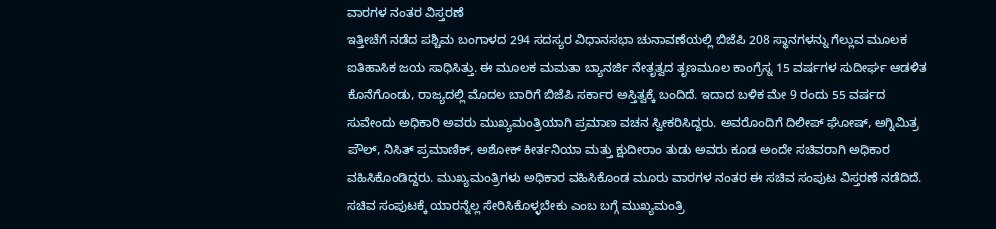ವಾರಗಳ ನಂತರ ವಿಸ್ತರಣೆ
ಇತ್ತೀಚೆಗೆ ನಡೆದ ಪಶ್ಚಿಮ ಬಂಗಾಳದ 294 ಸದಸ್ಯರ ವಿಧಾನಸಭಾ ಚುನಾವಣೆಯಲ್ಲಿ ಬಿಜೆಪಿ 208 ಸ್ಥಾನಗಳನ್ನು ಗೆಲ್ಲುವ ಮೂಲಕ ಐತಿಹಾಸಿಕ ಜಯ ಸಾಧಿಸಿತ್ತು. ಈ ಮೂಲಕ ಮಮತಾ ಬ್ಯಾನರ್ಜಿ ನೇತೃತ್ವದ ತೃಣಮೂಲ ಕಾಂಗ್ರೆಸ್ನ 15 ವರ್ಷಗಳ ಸುದೀರ್ಘ ಆಡಳಿತ ಕೊನೆಗೊಂಡು, ರಾಜ್ಯದಲ್ಲಿ ಮೊದಲ ಬಾರಿಗೆ ಬಿಜೆಪಿ ಸರ್ಕಾರ ಅಸ್ತಿತ್ವಕ್ಕೆ ಬಂದಿದೆ. ಇದಾದ ಬಳಿಕ ಮೇ 9 ರಂದು 55 ವರ್ಷದ ಸುವೇಂದು ಅಧಿಕಾರಿ ಅವರು ಮುಖ್ಯಮಂತ್ರಿಯಾಗಿ ಪ್ರಮಾಣ ವಚನ ಸ್ವೀಕರಿಸಿದ್ದರು. ಅವರೊಂದಿಗೆ ದಿಲೀಪ್ ಘೋಷ್, ಅಗ್ನಿಮಿತ್ರ ಪೌಲ್, ನಿಸಿತ್ ಪ್ರಮಾಣಿಕ್, ಅಶೋಕ್ ಕೀರ್ತನಿಯಾ ಮತ್ತು ಕ್ಷುದೀರಾಂ ತುಡು ಅವರು ಕೂಡ ಅಂದೇ ಸಚಿವರಾಗಿ ಅಧಿಕಾರ ವಹಿಸಿಕೊಂಡಿದ್ದರು. ಮುಖ್ಯಮಂತ್ರಿಗಳು ಅಧಿಕಾರ ವಹಿಸಿಕೊಂಡ ಮೂರು ವಾರಗಳ ನಂತರ ಈ ಸಚಿವ ಸಂಪುಟ ವಿಸ್ತರಣೆ ನಡೆದಿದೆ.
ಸಚಿವ ಸಂಪುಟಕ್ಕೆ ಯಾರನ್ನೆಲ್ಲ ಸೇರಿಸಿಕೊಳ್ಳಬೇಕು ಎಂಬ ಬಗ್ಗೆ ಮುಖ್ಯಮಂತ್ರಿ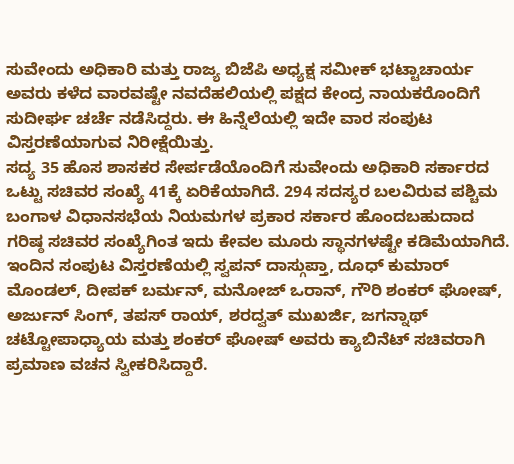ಸುವೇಂದು ಅಧಿಕಾರಿ ಮತ್ತು ರಾಜ್ಯ ಬಿಜೆಪಿ ಅಧ್ಯಕ್ಷ ಸಮೀಕ್ ಭಟ್ಟಾಚಾರ್ಯ ಅವರು ಕಳೆದ ವಾರವಷ್ಟೇ ನವದೆಹಲಿಯಲ್ಲಿ ಪಕ್ಷದ ಕೇಂದ್ರ ನಾಯಕರೊಂದಿಗೆ ಸುದೀರ್ಘ ಚರ್ಚೆ ನಡೆಸಿದ್ದರು. ಈ ಹಿನ್ನೆಲೆಯಲ್ಲಿ ಇದೇ ವಾರ ಸಂಪುಟ ವಿಸ್ತರಣೆಯಾಗುವ ನಿರೀಕ್ಷೆಯಿತ್ತು.
ಸದ್ಯ 35 ಹೊಸ ಶಾಸಕರ ಸೇರ್ಪಡೆಯೊಂದಿಗೆ ಸುವೇಂದು ಅಧಿಕಾರಿ ಸರ್ಕಾರದ ಒಟ್ಟು ಸಚಿವರ ಸಂಖ್ಯೆ 41ಕ್ಕೆ ಏರಿಕೆಯಾಗಿದೆ. 294 ಸದಸ್ಯರ ಬಲವಿರುವ ಪಶ್ಚಿಮ ಬಂಗಾಳ ವಿಧಾನಸಭೆಯ ನಿಯಮಗಳ ಪ್ರಕಾರ ಸರ್ಕಾರ ಹೊಂದಬಹುದಾದ ಗರಿಷ್ಠ ಸಚಿವರ ಸಂಖ್ಯೆಗಿಂತ ಇದು ಕೇವಲ ಮೂರು ಸ್ಥಾನಗಳಷ್ಟೇ ಕಡಿಮೆಯಾಗಿದೆ.
ಇಂದಿನ ಸಂಪುಟ ವಿಸ್ತರಣೆಯಲ್ಲಿ ಸ್ವಪನ್ ದಾಸ್ಗುಪ್ತಾ, ದೂಧ್ ಕುಮಾರ್ ಮೊಂಡಲ್, ದೀಪಕ್ ಬರ್ಮನ್, ಮನೋಜ್ ಒರಾನ್, ಗೌರಿ ಶಂಕರ್ ಘೋಷ್, ಅರ್ಜುನ್ ಸಿಂಗ್, ತಪಸ್ ರಾಯ್, ಶರದ್ವತ್ ಮುಖರ್ಜಿ, ಜಗನ್ನಾಥ್ ಚಟ್ಟೋಪಾಧ್ಯಾಯ ಮತ್ತು ಶಂಕರ್ ಘೋಷ್ ಅವರು ಕ್ಯಾಬಿನೆಟ್ ಸಚಿವರಾಗಿ ಪ್ರಮಾಣ ವಚನ ಸ್ವೀಕರಿಸಿದ್ದಾರೆ.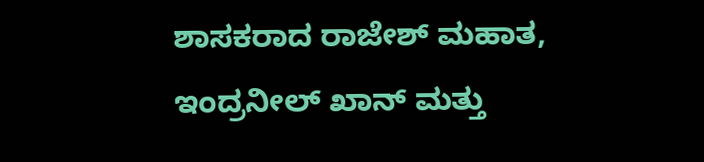ಶಾಸಕರಾದ ರಾಜೇಶ್ ಮಹಾತ, ಇಂದ್ರನೀಲ್ ಖಾನ್ ಮತ್ತು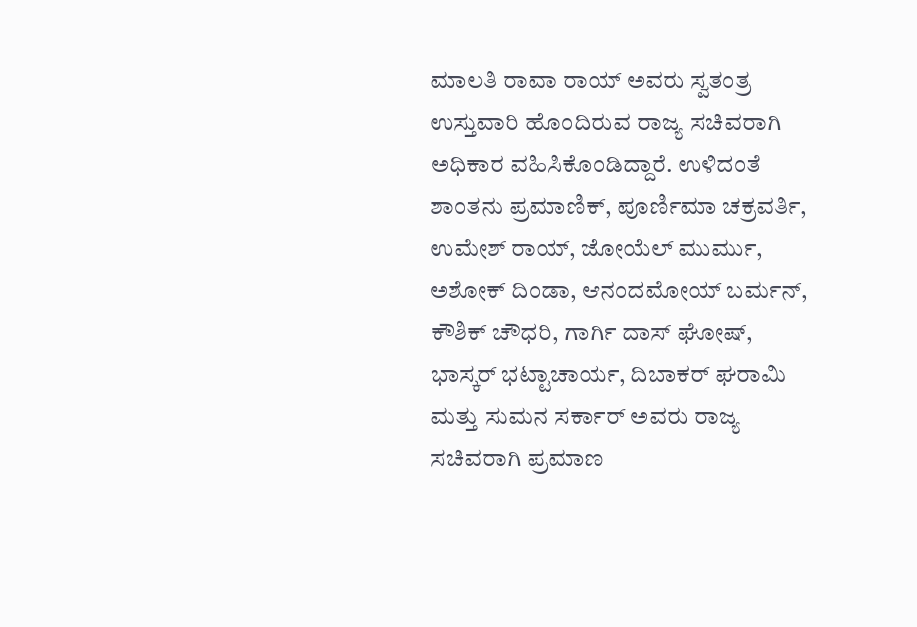ಮಾಲತಿ ರಾವಾ ರಾಯ್ ಅವರು ಸ್ವತಂತ್ರ ಉಸ್ತುವಾರಿ ಹೊಂದಿರುವ ರಾಜ್ಯ ಸಚಿವರಾಗಿ ಅಧಿಕಾರ ವಹಿಸಿಕೊಂಡಿದ್ದಾರೆ. ಉಳಿದಂತೆ ಶಾಂತನು ಪ್ರಮಾಣಿಕ್, ಪೂರ್ಣಿಮಾ ಚಕ್ರವರ್ತಿ, ಉಮೇಶ್ ರಾಯ್, ಜೋಯೆಲ್ ಮುರ್ಮು, ಅಶೋಕ್ ದಿಂಡಾ, ಆನಂದಮೋಯ್ ಬರ್ಮನ್, ಕೌಶಿಕ್ ಚೌಧರಿ, ಗಾರ್ಗಿ ದಾಸ್ ಘೋಷ್, ಭಾಸ್ಕರ್ ಭಟ್ಟಾಚಾರ್ಯ, ದಿಬಾಕರ್ ಘರಾಮಿ ಮತ್ತು ಸುಮನ ಸರ್ಕಾರ್ ಅವರು ರಾಜ್ಯ ಸಚಿವರಾಗಿ ಪ್ರಮಾಣ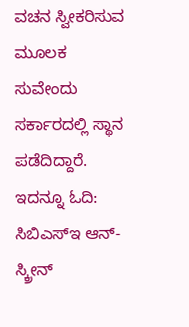ವಚನ ಸ್ವೀಕರಿಸುವ ಮೂಲಕ ಸುವೇಂದು ಸರ್ಕಾರದಲ್ಲಿ ಸ್ಥಾನ ಪಡೆದಿದ್ದಾರೆ.
ಇದನ್ನೂ ಓದಿ: ಸಿಬಿಎಸ್ಇ ಆನ್-ಸ್ಕ್ರೀನ್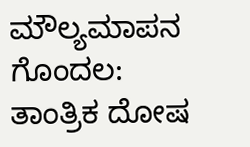ಮೌಲ್ಯಮಾಪನ ಗೊಂದಲ: ತಾಂತ್ರಿಕ ದೋಷ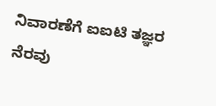ನಿವಾರಣೆಗೆ ಐಐಟಿ ತಜ್ಞರ ನೆರವು